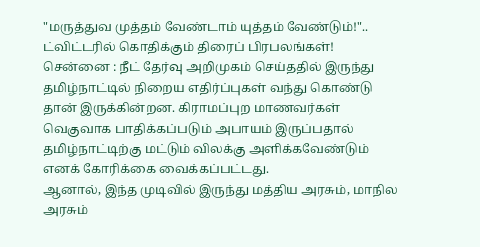"மருத்துவ முத்தம் வேண்டாம் யுத்தம் வேண்டும்!".. ட்விட்டரில் கொதிக்கும் திரைப் பிரபலங்கள்!
சென்னை : நீட் தேர்வு அறிமுகம் செய்ததில் இருந்து தமிழ்நாட்டில் நிறைய எதிர்ப்புகள் வந்து கொண்டு தான் இருக்கின்றன. கிராமப்புற மாணவர்கள் வெகுவாக பாதிக்கப்படும் அபாயம் இருப்பதால் தமிழ்நாட்டிற்கு மட்டும் விலக்கு அளிக்கவேண்டும் எனக் கோரிக்கை வைக்கப்பட்டது.
ஆனால், இந்த முடிவில் இருந்து மத்திய அரசும், மாநில அரசும்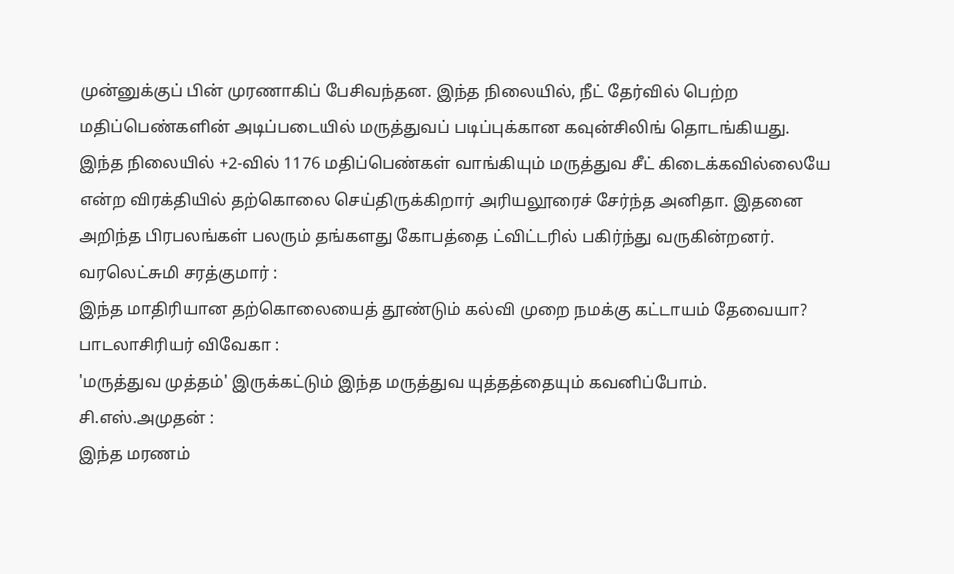முன்னுக்குப் பின் முரணாகிப் பேசிவந்தன. இந்த நிலையில், நீட் தேர்வில் பெற்ற மதிப்பெண்களின் அடிப்படையில் மருத்துவப் படிப்புக்கான கவுன்சிலிங் தொடங்கியது.
இந்த நிலையில் +2-வில் 1176 மதிப்பெண்கள் வாங்கியும் மருத்துவ சீட் கிடைக்கவில்லையே என்ற விரக்தியில் தற்கொலை செய்திருக்கிறார் அரியலூரைச் சேர்ந்த அனிதா. இதனை அறிந்த பிரபலங்கள் பலரும் தங்களது கோபத்தை ட்விட்டரில் பகிர்ந்து வருகின்றனர்.
வரலெட்சுமி சரத்குமார் :
இந்த மாதிரியான தற்கொலையைத் தூண்டும் கல்வி முறை நமக்கு கட்டாயம் தேவையா?
பாடலாசிரியர் விவேகா :
'மருத்துவ முத்தம்' இருக்கட்டும் இந்த மருத்துவ யுத்தத்தையும் கவனிப்போம்.
சி.எஸ்.அமுதன் :
இந்த மரணம்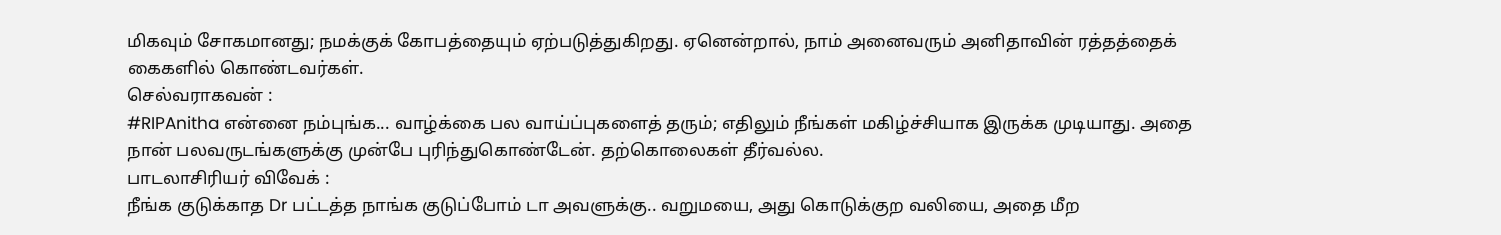மிகவும் சோகமானது; நமக்குக் கோபத்தையும் ஏற்படுத்துகிறது. ஏனென்றால், நாம் அனைவரும் அனிதாவின் ரத்தத்தைக் கைகளில் கொண்டவர்கள்.
செல்வராகவன் :
#RIPAnitha என்னை நம்புங்க... வாழ்க்கை பல வாய்ப்புகளைத் தரும்; எதிலும் நீங்கள் மகிழ்ச்சியாக இருக்க முடியாது. அதை நான் பலவருடங்களுக்கு முன்பே புரிந்துகொண்டேன். தற்கொலைகள் தீர்வல்ல.
பாடலாசிரியர் விவேக் :
நீங்க குடுக்காத Dr பட்டத்த நாங்க குடுப்போம் டா அவளுக்கு.. வறுமயை, அது கொடுக்குற வலியை, அதை மீற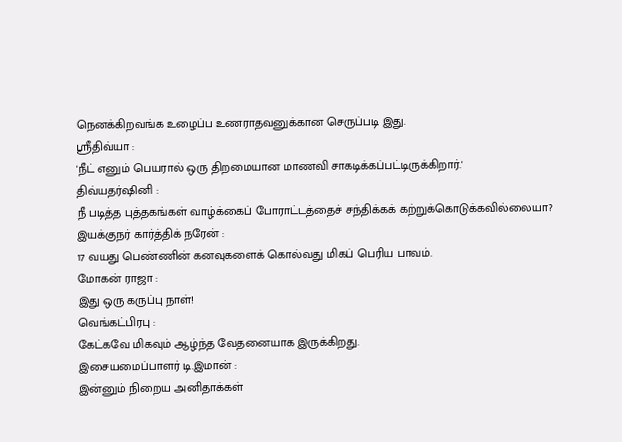நெனக்கிறவங்க உழைப்ப உணராதவனுக்கான செருப்படி இது.
ஶ்ரீதிவ்யா :
'நீட் எனும் பெயரால் ஒரு திறமையான மாணவி சாகடிக்கப்பட்டிருக்கிறார்.'
திவ்யதர்ஷினி :
நீ படித்த புத்தகங்கள் வாழ்க்கைப் போராட்டத்தைச் சந்திக்கக் கற்றுக்கொடுக்கவில்லையா?
இயக்குநர் கார்த்திக் நரேன் :
17 வயது பெண்ணின் கனவுகளைக் கொல்வது மிகப் பெரிய பாவம்.
மோகன் ராஜா :
இது ஒரு கருப்பு நாள்!
வெங்கட்பிரபு :
கேட்கவே மிகவும் ஆழ்ந்த வேதனையாக இருக்கிறது.
இசையமைப்பாளர் டி.இமான் :
இன்னும் நிறைய அனிதாக்கள்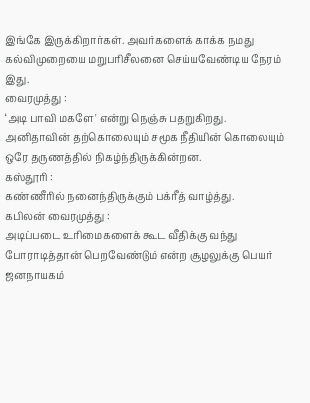இங்கே இருக்கிறார்கள். அவர்களைக் காக்க நமது கல்விமுறையை மறுபரிசீலனை செய்யவேண்டிய நேரம் இது.
வைரமுத்து :
‘அடி பாவி மகளே' என்று நெஞ்சு பதறுகிறது.
அனிதாவின் தற்கொலையும் சமூக நீதியின் கொலையும்
ஒரே தருணத்தில் நிகழ்ந்திருக்கின்றன.
கஸ்தூரி :
கண்ணீரில் நனைந்திருக்கும் பக்ரீத் வாழ்த்து.
கபிலன் வைரமுத்து :
அடிப்படை உரிமைகளைக் கூட வீதிக்கு வந்து போராடித்தான் பெறவேண்டும் என்ற சூழலுக்கு பெயர் ஜனநாயகம்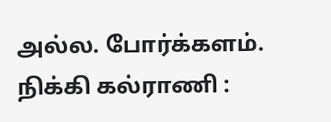அல்ல. போர்க்களம்.
நிக்கி கல்ராணி :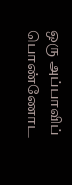ஒரு அப்பாவிப் பொண்ணோட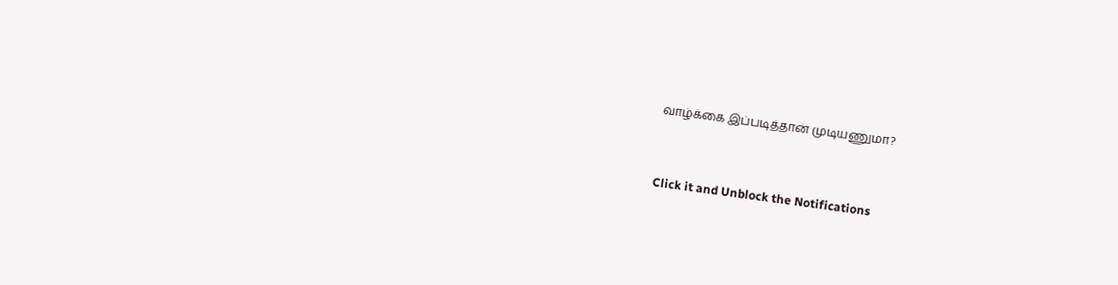வாழ்க்கை இப்படித்தான் முடியணுமா?


Click it and Unblock the Notifications